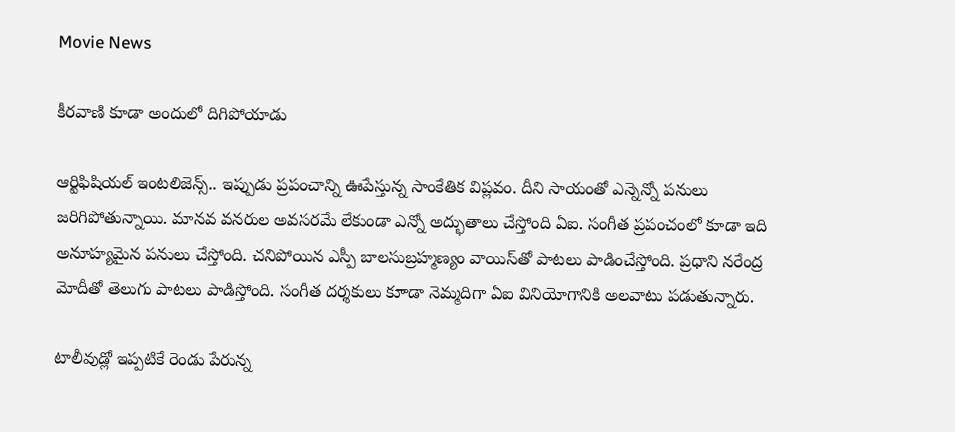Movie News

కీరవాణి కూడా అందులో దిగిపోయాడు

ఆర్టిఫిషియల్ ఇంటలిజెన్స్.. ఇప్పుడు ప్రపంచాన్ని ఊపేస్తున్న సాంకేతిక విప్లవం. దీని సాయంతో ఎన్నెన్నో పనులు జరిగిపోతున్నాయి. మానవ వనరుల అవసరమే లేకుండా ఎన్నో అద్భుతాలు చేస్తోంది ఏఐ. సంగీత ప్రపంచంలో కూడా ఇది అనూహ్యమైన పనులు చేస్తోంది. చనిపోయిన ఎస్పీ బాలసుబ్రహ్మణ్యం వాయిస్‌తో పాటలు పాడించేస్తోంది. ప్రధాని నరేంద్ర మోదీతో తెలుగు పాటలు పాడిస్తోంది. సంగీత దర్శకులు కూాడా నెమ్మదిగా ఏఐ వినియోగానికి అలవాటు పడుతున్నారు.

టాలీవుడ్లో ఇప్పటికే రెండు పేరున్న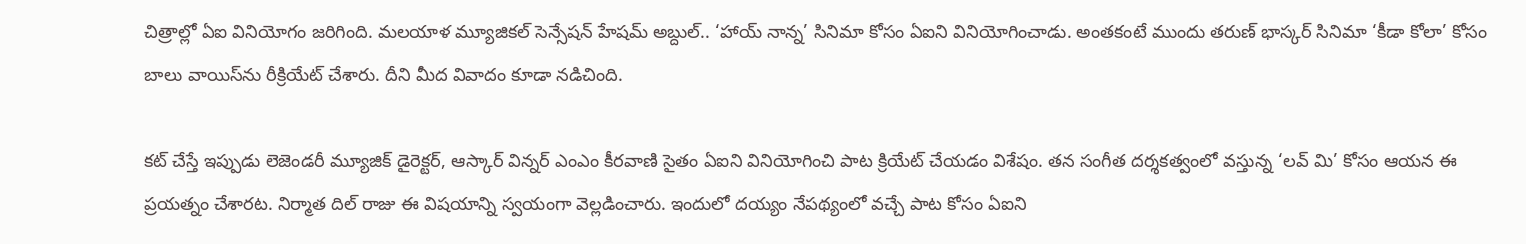చిత్రాల్లో ఏఐ వినియోగం జరిగింది. మలయాళ మ్యూజికల్ సెన్సేషన్ హేషమ్ అబ్దుల్.. ‘హాయ్ నాన్న’ సినిమా కోసం ఏఐని వినియోగించాడు. అంతకంటే ముందు తరుణ్ భాస్కర్ సినిమా ‘కీడా కోలా’ కోసం బాలు వాయిస్‌ను రీక్రియేట్ చేశారు. దీని మీద వివాదం కూడా నడిచింది.

కట్ చేస్తే ఇప్పుడు లెజెండరీ మ్యూజిక్ డైరెక్టర్, ఆస్కార్ విన్నర్ ఎంఎం కీరవాణి సైతం ఏఐని వినియోగించి పాట క్రియేట్ చేయడం విశేషం. తన సంగీత దర్శకత్వంలో వస్తున్న ‘లవ్ మి’ కోసం ఆయన ఈ ప్రయత్నం చేశారట. నిర్మాత దిల్ రాజు ఈ విషయాన్ని స్వయంగా వెల్లడించారు. ఇందులో దయ్యం నేపథ్యంలో వచ్చే పాట కోసం ఏఐని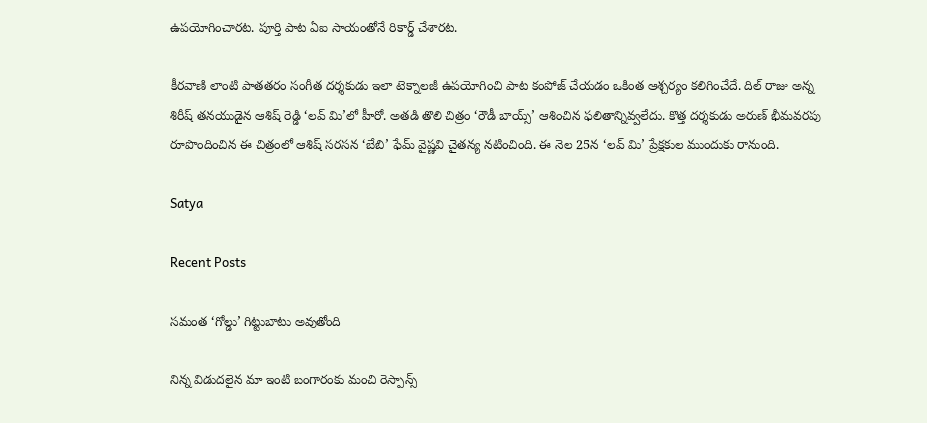ఉపయోగించారట. పూర్తి పాట ఏఐ సాయంతోనే రికార్డ్ చేశారట.

కీరవాణి లాంటి పాతతరం సంగీత దర్శకుడు ఇలా టెక్నాలజీ ఉపయోగించి పాట కంపోజ్ చేయడం ఒకింత ఆశ్చర్యం కలిగించేదే. దిల్ రాజు అన్న శిరీష్ తనయుడైన ఆశిష్ రెడ్డి ‘లవ్ మి’లో హీరో. అతడి తొలి చిత్రం ‘రౌడీ బాయ్స్’ ఆశించిన ఫలితాన్నివ్వలేదు. కొత్త దర్శకుడు అరుణ్ భీమవరపు రూపొందించిన ఈ చిత్రంలో ఆశిష్ సరసన ‘బేబి’ ఫేమ్ వైష్ణవి చైతన్య నటించింది. ఈ నెల 25న ‘లవ్ మి’ ప్రేక్షకుల ముందుకు రానుంది.

Satya

Recent Posts

సమంత ‘గోల్డు’ గిట్టుబాటు అవుతోంది

నిన్న విడుదలైన మా ఇంటి బంగారంకు మంచి రెస్పాన్స్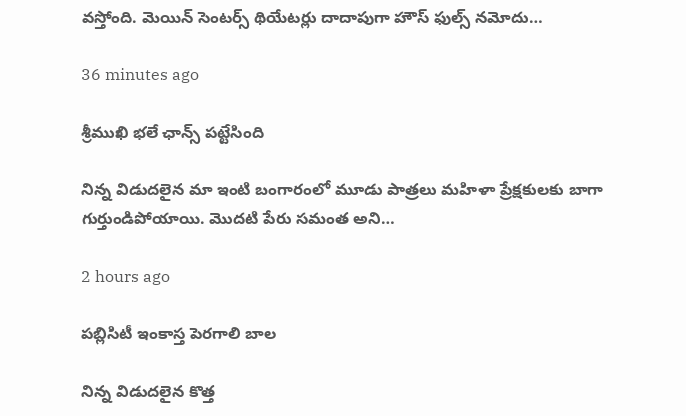వస్తోంది. మెయిన్ సెంటర్స్ థియేటర్లు దాదాపుగా హౌస్ ఫుల్స్ నమోదు…

36 minutes ago

శ్రీముఖి భలే ఛాన్స్ పట్టేసింది

నిన్న విడుదలైన మా ఇంటి బంగారంలో మూడు పాత్రలు మహిళా ప్రేక్షకులకు బాగా గుర్తుండిపోయాయి. మొదటి పేరు సమంత అని…

2 hours ago

పబ్లిసిటీ ఇంకాస్త పెరగాలి బాల

నిన్న విడుదలైన కొత్త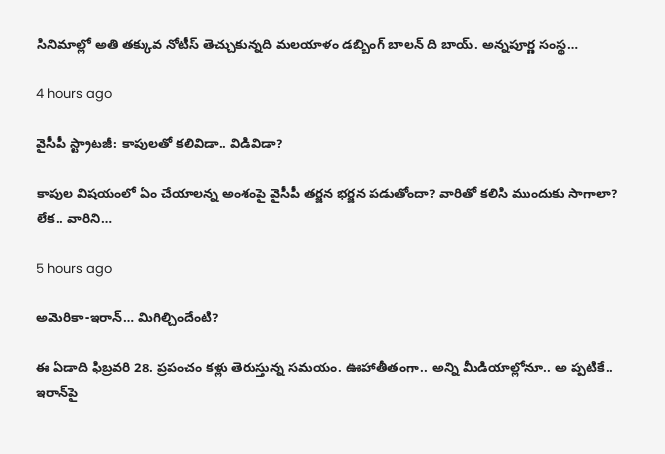సినిమాల్లో అతి తక్కువ నోటీస్ తెచ్చుకున్నది మలయాళం డబ్బింగ్ బాలన్ ది బాయ్. అన్నపూర్ణ సంస్థ…

4 hours ago

వైసీపీ స్ట్రాట‌జీ: కాపులతో క‌లివిడా.. విడివిడా?

కాపుల విష‌యంలో ఏం చేయాల‌న్న అంశంపై వైసీపీ త‌ర్జ‌న భ‌ర్జ‌న ప‌డుతోందా? వారితో క‌లిసి ముందుకు సాగాలా? లేక‌.. వారిని…

5 hours ago

అమెరికా-ఇరాన్‌… మిగిల్చిందేంటి?

ఈ ఏడాది ఫిబ్ర‌వ‌రి 28. ప్ర‌పంచం క‌ళ్లు తెరుస్తున్న స‌మ‌యం. ఊహాతీతంగా.. అన్ని మీడియాల్లోనూ.. అ ప్పటికే.. ఇరాన్‌పై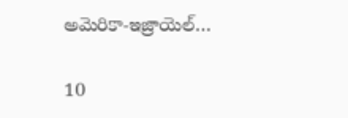అమెరికా-ఇజ్రాయెల్…

10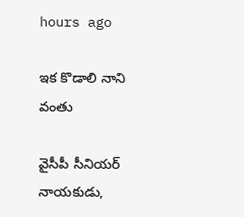hours ago

ఇక కొడాలి నాని వంతు

వైసీపీ సీనియ‌ర్ నాయ‌కుడు,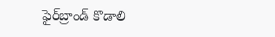ఫైర్‌బ్రాండ్ కొడాలి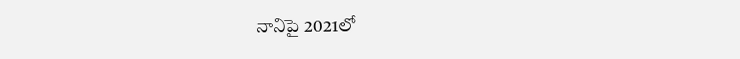నానిపై 2021లో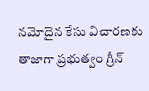న‌మోదైన కేసు విచార‌ణ‌కు తాజాగా ప్రభుత్వం గ్రీన్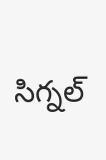సిగ్న‌ల్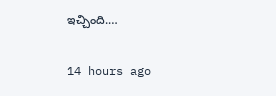ఇచ్చింది.…

14 hours ago